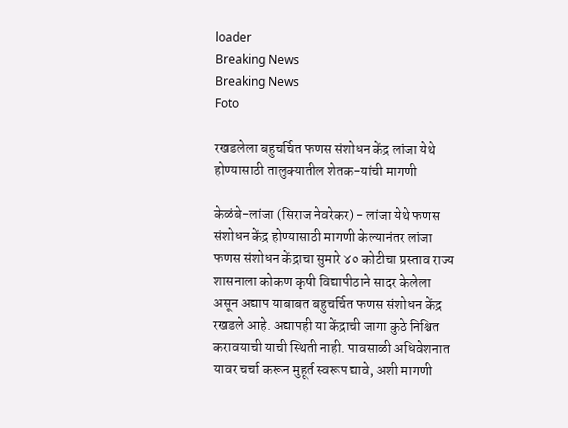loader
Breaking News
Breaking News
Foto

रखडलेला बहुचर्चित फणस संशोधन केंद्र लांजा येथे होण्यासाठी तालुक्यातील शेतक-यांची मागणी

केळंबे-लांजा (सिराज नेवरेकर) - लांजा येथे फणस संशोधन केंद्र होण्यासाठी मागणी केल्यानंतर लांजा फणस संशोधन केंद्राचा सुमारे ४० कोटीचा प्रस्ताव राज्य शासनाला कोकण कृषी विद्यापीठाने सादर केलेला असून अद्याप याबाबत बहुचर्चित फणस संशोधन केंद्र रखडले आहे. अद्यापही या केंद्राची जागा कुठे निश्चित करावयाची याची स्थिती नाही. पावसाळी अधिवेशनात यावर चर्चा करून मुहूर्त स्वरूप द्यावे, अशी मागणी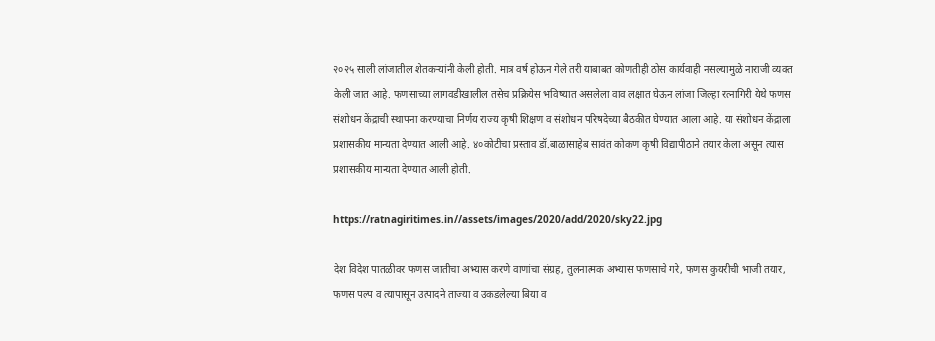२०२५ साली लांजातील शेतकर्‍यांनी केली होती. मात्र वर्ष होऊन गेले तरी याबाबत कोणतीही ठोस कार्यवाही नसल्यामुळे नाराजी व्यक्त केली जात आहे. फणसाच्या लागवडीखालील तसेच प्रक्रियेस भविष्यात असलेला वाव लक्षात घेऊन लांजा जिल्हा रत्नागिरी येथे फणस संशोधन केंद्राची स्थापना करण्याचा निर्णय राज्य कृषी शिक्षण व संशोधन परिषदेच्या बैठकीत घेण्यात आला आहे. या संशोधन केंद्राला प्रशासकीय मान्यता देण्यात आली आहे. ४०कोटीचा प्रस्ताव डॉ.बाळासाहेब सावंत कोकण कृषी विद्यापीठाने तयार केला असून त्यास प्रशासकीय मान्यता देण्यात आली होती.

https://ratnagiritimes.in//assets/images/2020/add/2020/sky22.jpg

देश विदेश पातळीवर फणस जातीचा अभ्यास करणे वाणांचा संग्रह, तुलनात्मक अभ्यास फणसाचे गरे, फणस कुयरीची भाजी तयार, फणस पल्प व त्यापासून उत्पादने ताज्या व उकडलेल्या बिया व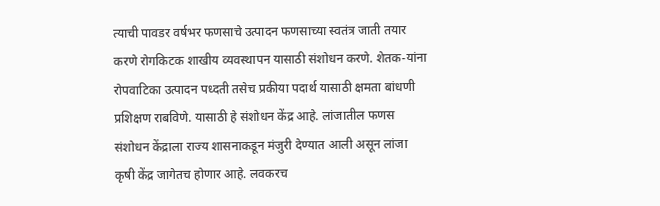त्याची पावडर वर्षभर फणसाचे उत्पादन फणसाच्या स्वतंत्र जाती तयार करणे रोगकिटक शाखीय व्यवस्थापन यासाठी संशोधन करणे. शेतक-यांना रोपवाटिका उत्पादन पध्दती तसेच प्रकीया पदार्थ यासाठी क्षमता बांधणी प्रशिक्षण राबविणे. यासाठी हे संशोधन केंद्र आहे. लांजातील फणस संशोधन केंद्राला राज्य शासनाकडून मंजुरी देण्यात आली असून लांजा कृषी केंद्र जागेतच होणार आहे. लवकरच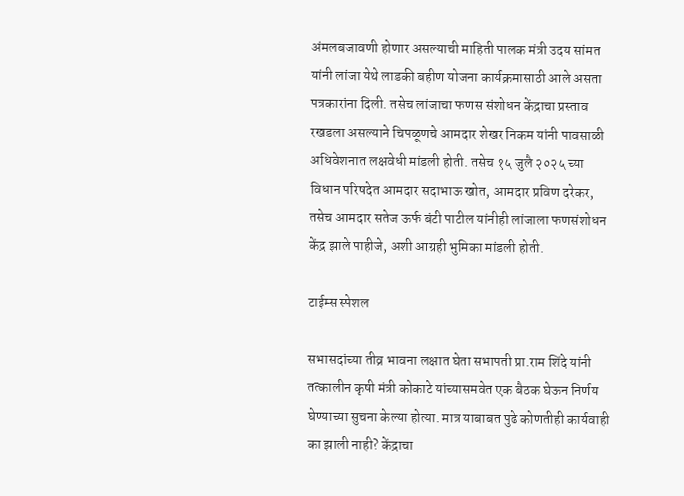अंमलबजावणी होणार असल्याची माहिती पालक मंत्री उदय सांमत यांनी लांजा येथे लाडकी बहीण योजना कार्यक्रमासाठी आले असता पत्रकारांना दिली. तसेच लांजाचा फणस संशोधन केंद्राचा प्रस्ताव रखडला असल्याने चिपळूणचे आमदार शेखर निकम यांनी पावसाळी अधिवेशनात लक्षवेधी मांडली होती. तसेच १५ जुलै २०२५ च्या विधान परिषदेत आमदार सदाभाऊ खोत, आमदार प्रविण दरेकर, तसेच आमदार सतेज ऊर्फ बंटी पाटील यांनीही लांजाला फणसंशोधन केंद्र झाले पाहीजे, अशी आग्रही भुमिका मांडली होती.

टाईम्स स्पेशल

सभासदांच्या तीव्र भावना लक्षात घेता सभापती प्रा.राम शिंदे यांनी तत्कालीन कृषी मंत्री कोकाटे यांच्यासमवेत एक बैठक घेऊन निर्णय घेण्याच्या सुचना केल्या होत्या. मात्र याबाबत पुढे कोणतीही कार्यवाही का झाली नाही? केंद्राचा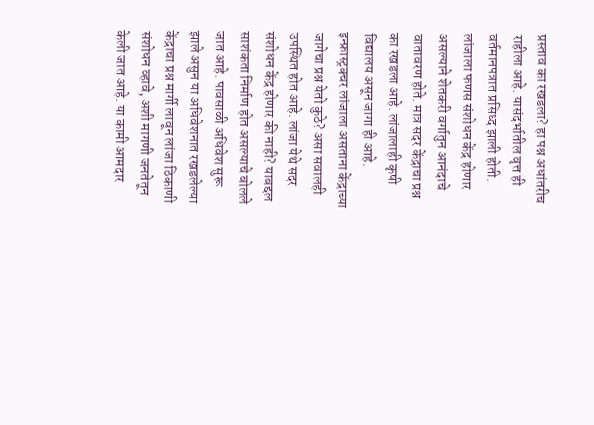प्रस्ताव का रखडला? हा पश्न अधांतरीच राहीला आहे. यासंदर्भातील वृत्त ही वर्तमानपत्रात प्रसिध्द झाली होती. लांजाला फणस संशोधन केंद्र होणार असल्याने शेतकरी वर्गातुन आनंदाचे वातावरण होते. मात्र सदर केंद्राचा प्रश्न का रखडला आहे. लांजालाही कृषी विद्यालय असून जागा ही आहे. इन्फ्रास्ट्रक्चर लांजाला असताना केंद्राच्या जागेचा प्रश्न येतो कुठे? असा सवालही उपस्थित होत आहे. लांजा येथे सदर संशोधन केंद्र होणार की नाही? याबद्दल साशंकता निर्माण होत असल्याचे बोलले जात आहे. पावसाळी अधिवेश सुरू झाले असुन या अधिवेशनात रखडलेल्या केंद्राचा प्रश्न मार्गी लावून लांजा ठिकाणी संशोधन व्हावे, अशी मागणी जनतेतून केली जात आहे. या कामी आमदार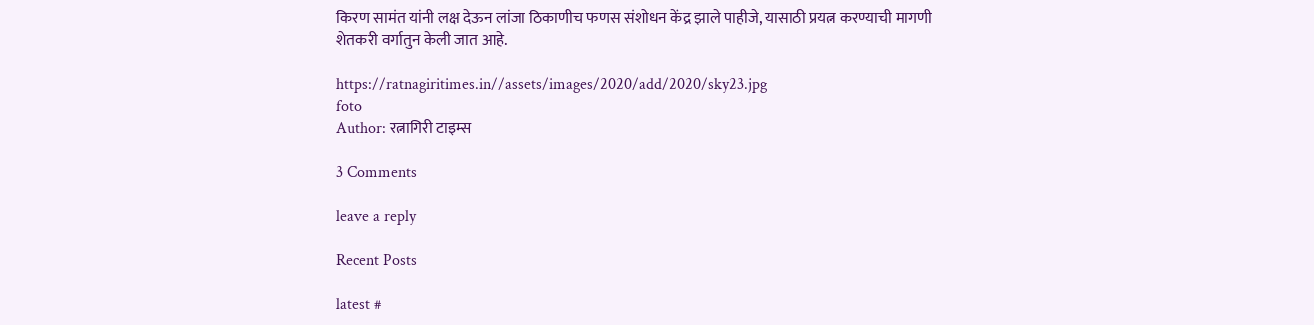किरण सामंत यांनी लक्ष देऊन लांजा ठिकाणीच फणस संशोधन केंद्र झाले पाहीजे, यासाठी प्रयत्न करण्याची मागणी शेतकरी वर्गातुन केली जात आहे.

https://ratnagiritimes.in//assets/images/2020/add/2020/sky23.jpg
foto
Author: रत्नागिरी टाइम्स

3 Comments

leave a reply

Recent Posts

latest #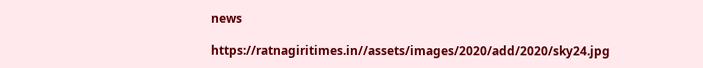news

https://ratnagiritimes.in//assets/images/2020/add/2020/sky24.jpg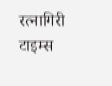रत्नागिरी टाइम्स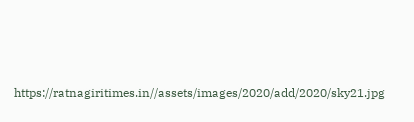https://ratnagiritimes.in//assets/images/2020/add/2020/sky21.jpg